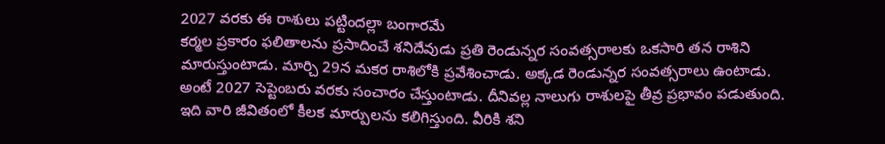2027 వరకు ఈ రాశులు పట్టిందల్లా బంగారమే
కర్మల ప్రకారం ఫలితాలను ప్రసాదించే శనిదేవుడు ప్రతి రెండున్నర సంవత్సరాలకు ఒకసారి తన రాశిని మారుస్తుంటాడు. మార్చి 29న మకర రాశిలోకి ప్రవేశించాడు. అక్కడ రెండున్నర సంవత్సరాలు ఉంటాడు. అంటే 2027 సెప్టెంబరు వరకు సంచారం చేస్తుంటాడు. దీనివల్ల నాలుగు రాశులపై తీవ్ర ప్రభావం పడుతుంది. ఇది వారి జీవితంలో కీలక మార్పులను కలిగిస్తుంది. వీరికి శని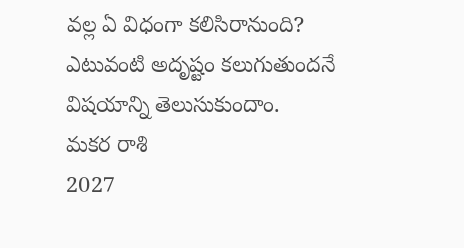వల్ల ఏ విధంగా కలిసిరానుంది? ఎటువంటి అదృష్టం కలుగుతుందనే విషయాన్ని తెలుసుకుందాం.
మకర రాశి
2027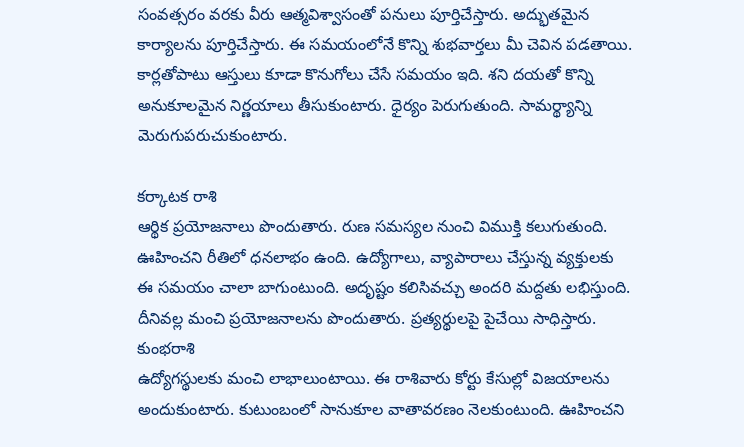సంవత్సరం వరకు వీరు ఆత్మవిశ్వాసంతో పనులు పూర్తిచేస్తారు. అద్భుతమైన కార్యాలను పూర్తిచేస్తారు. ఈ సమయంలోనే కొన్ని శుభవార్తలు మీ చెవిన పడతాయి. కార్లతోపాటు ఆస్తులు కూడా కొనుగోలు చేసే సమయం ఇది. శని దయతో కొన్ని అనుకూలమైన నిర్ణయాలు తీసుకుంటారు. ధైర్యం పెరుగుతుంది. సామర్థ్యాన్ని మెరుగుపరుచుకుంటారు.

కర్కాటక రాశి
ఆర్థిక ప్రయోజనాలు పొందుతారు. రుణ సమస్యల నుంచి విముక్తి కలుగుతుంది. ఊహించని రీతిలో ధనలాభం ఉంది. ఉద్యోగాలు, వ్యాపారాలు చేస్తున్న వ్యక్తులకు ఈ సమయం చాలా బాగుంటుంది. అదృష్టం కలిసివచ్చు అందరి మద్దతు లభిస్తుంది. దీనివల్ల మంచి ప్రయోజనాలను పొందుతారు. ప్రత్యర్థులపై పైచేయి సాధిస్తారు.
కుంభరాశి
ఉద్యోగస్థులకు మంచి లాభాలుంటాయి. ఈ రాశివారు కోర్టు కేసుల్లో విజయాలను అందుకుంటారు. కుటుంబంలో సానుకూల వాతావరణం నెలకుంటుంది. ఊహించని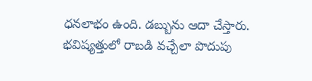ధనలాభం ఉంది. డబ్బును ఆదా చేస్తారు. భవిష్యత్తులో రాబడి వచ్చేలా పొదుపు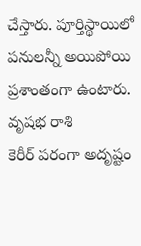చేస్తారు. పూర్తిస్థాయిలో పనులన్నీ అయిపోయి ప్రశాంతంగా ఉంటారు.
వృషభ రాశి
కెరీర్ పరంగా అదృష్టం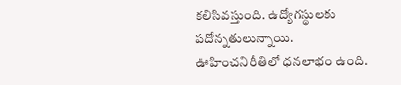కలిసివస్తుంది. ఉద్యోగస్థులకు పదోన్నతులున్నాయి. ఊహించనిరీతిలో ధనలాభం ఉంది.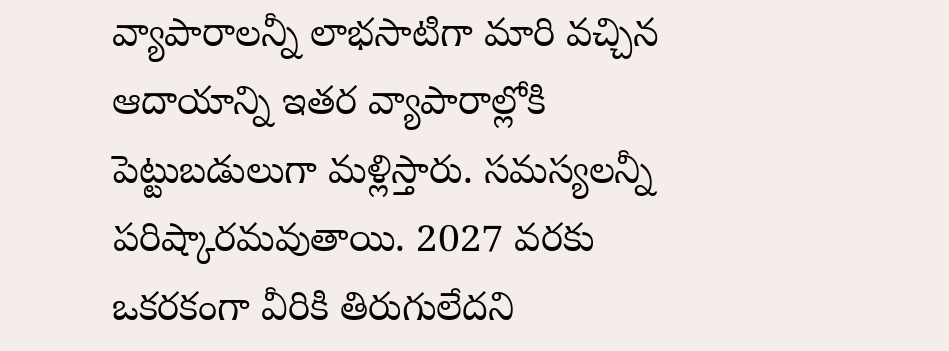వ్యాపారాలన్నీ లాభసాటిగా మారి వచ్చిన ఆదాయాన్ని ఇతర వ్యాపారాల్లోకి పెట్టుబడులుగా మళ్లిస్తారు. సమస్యలన్నీ పరిష్కారమవుతాయి. 2027 వరకు ఒకరకంగా వీరికి తిరుగులేదని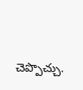చెప్పొచ్చు.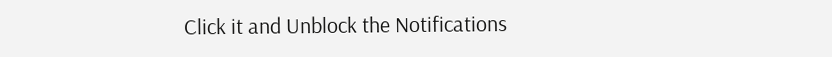Click it and Unblock the Notifications